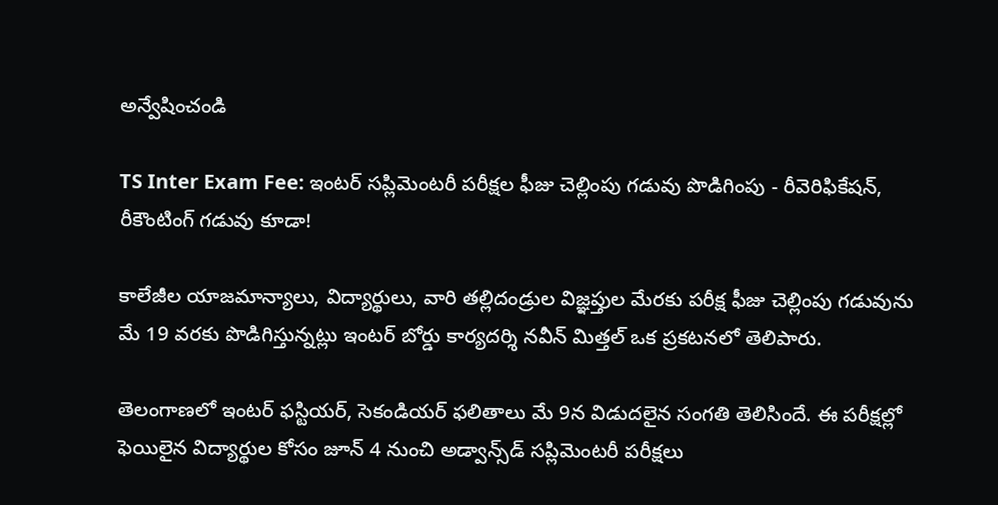అన్వేషించండి

TS Inter Exam Fee: ఇంటర్‌ సప్లిమెంటరీ పరీక్షల ఫీజు చెల్లింపు గడువు పొడిగింపు - రీవెరిఫికేషన్, రీకౌంటింగ్ గడువు కూడా!

కాలేజీల యాజ‌మాన్యాలు, విద్యార్థులు, వారి త‌ల్లిదండ్రుల విజ్ఞ‌ప్తుల మేర‌కు ప‌రీక్ష ఫీజు చెల్లింపు గ‌డువును మే 19 వ‌ర‌కు పొడిగిస్తున్న‌ట్లు ఇంటర్ బోర్డు కార్యదర్శి నవీన్ మిత్తల్ ఒక ప్రకటనలో తెలిపారు.

తెలంగాణలో ఇంట‌ర్ ఫ‌స్టియ‌ర్, సెకండియ‌ర్ ఫ‌లితాలు మే 9న విడుద‌లైన సంగ‌తి తెలిసిందే. ఈ ప‌రీక్ష‌ల్లో ఫెయిలైన విద్యార్థుల కోసం జూన్ 4 నుంచి అడ్వాన్స్‌డ్ స‌ప్లిమెంట‌రీ ప‌రీక్ష‌లు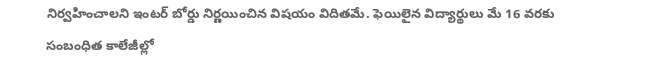నిర్వ‌హించాల‌ని ఇంట‌ర్ బోర్డు నిర్ణ‌యించిన విష‌యం విదిత‌మే. ఫెయిలైన విద్యార్థులు మే 16 వ‌ర‌కు సంబంధిత కాలేజీల్లో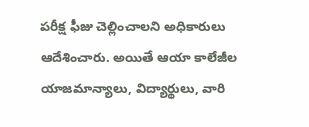ప‌రీక్ష ఫీజు చెల్లించాల‌ని అధికారులు ఆదేశించారు. అయితే ఆయా కాలేజీల యాజ‌మాన్యాలు, విద్యార్థులు, వారి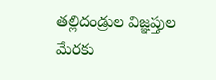త‌ల్లిదండ్రుల విజ్ఞ‌ప్తుల మేర‌కు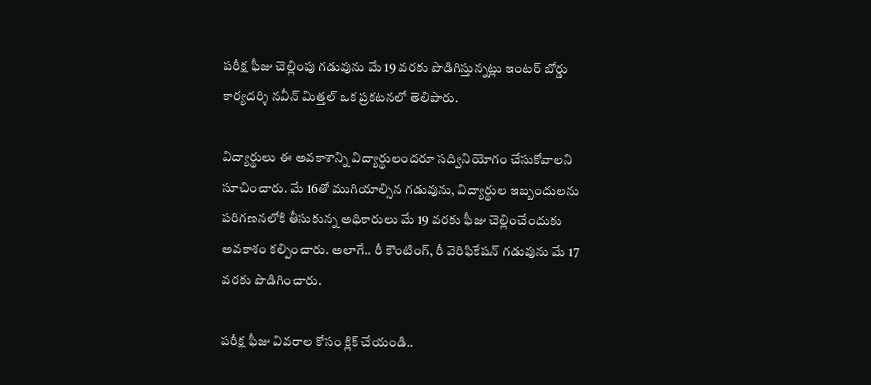ప‌రీక్ష ఫీజు చెల్లింపు గ‌డువును మే 19 వ‌ర‌కు పొడిగిస్తున్న‌ట్లు ఇంటర్ బోర్డు కార్యదర్శి నవీన్ మిత్తల్ ఒక ప్రకటనలో తెలిపారు.

విద్యార్థులు ఈ అవ‌కాశాన్ని విద్యార్థులంద‌రూ స‌ద్వినియోగం చేసుకోవాల‌ని సూచించారు. మే 16తో ముగియాల్సిన గడువును, విద్యార్థుల ఇబ్బందులను పరిగణనలోకి తీసుకున్న అధికారులు మే 19 వరకు ఫీజు చెల్లించేందుకు అవకాశం కల్పించారు. అలాగే.. రీ కౌంటింగ్, రీ వెరిఫికేషన్ గడువును మే 17 వరకు పొడిగించారు.

పరీక్ష ఫీజు వివరాల కోసం క్లిక్ చేయండి..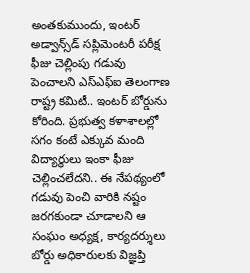అంతకుముందు, ఇంటర్ అడ్వాన్స్‌డ్ సప్లిమెంటరీ పరీక్ష ఫీజు చెల్లింపు గడువు పెంచాలని ఎస్ఎఫ్‌ఐ తెలంగాణ రాష్ట్ర కమిటీ.. ఇంటర్ బోర్డును కోరింది. ప్రభుత్వ కళాశాలల్లో సగం కంటే ఎక్కువ మంది విద్యార్థులు ఇంకా ఫీజు చెల్లించలేదని.. ఈ నేపథ్యంలో గడువు పెంచి వారికి నష్టం జరగకుండా చూడాలని ఆ సంఘం అధ్యక్ష, కార్యదర్శులు బోర్డు అధికారులకు విజ్ఞప్తి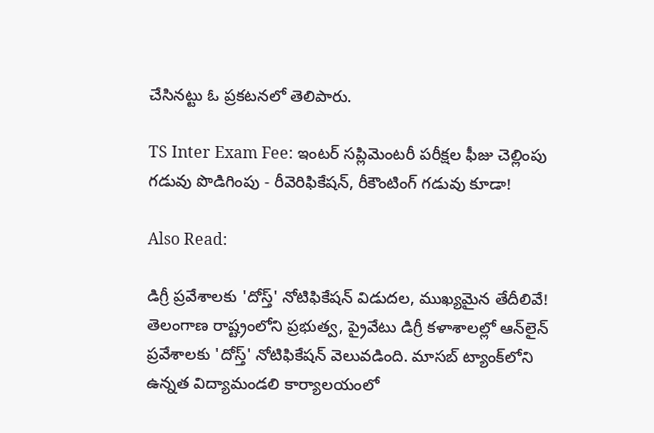చేసినట్టు ఓ ప్రకటనలో తెలిపారు.

TS Inter Exam Fee: ఇంటర్‌ సప్లిమెంటరీ పరీక్షల ఫీజు చెల్లింపు గడువు పొడిగింపు - రీవెరిఫికేషన్, రీకౌంటింగ్ గడువు కూడా!

Also Read:

డిగ్రీ ప్రవేశాలకు 'దోస్త్‌' నోటిఫికేషన్ విడుదల, ముఖ్యమైన తేదీలివే!
తెలంగాణ రాష్ట్రంలోని ప్రభుత్వ, ప్రైవేటు డిగ్రీ కళాశాలల్లో ఆన్‌లైన్ ప్రవేశాలకు 'దోస్త్' నోటిఫికేషన్‌ వెలువడింది. మాసబ్ ట్యాంక్‌లోని ఉన్నత విద్యామండలి‌ కార్యాలయంలో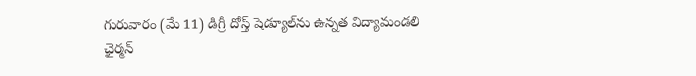గురువారం (మే 11) డిగ్రీ దోస్త్ షెడ్యూల్‌ను ఉన్నత విద్యామండలి ఛైర్మన్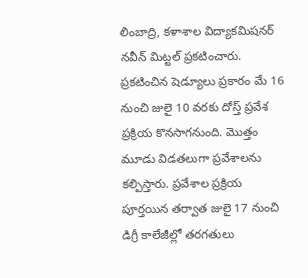లింబాద్రి, కళాశాల విద్యాకమిషనర్ నవీన్ మిట్టల్ ప్రకటించారు. ప్రకటించిన షెడ్యూలు ప్రకారం మే 16 నుంచి జులై 10 వరకు దోస్త్ ప్రవేశ ప్రక్రియ కొనసాగనుంది. మొత్తం మూడు విడతలుగా ప్రవేశాలను కల్పిస్తారు. ప్రవేశాల ప్రక్రియ పూర్తయిన తర్వాత జులై 17 నుంచి డిగ్రీ కాలేజీల్లో తరగతులు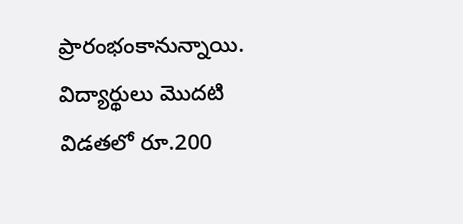ప్రారంభంకానున్నాయి. విద్యార్థులు మొదటి విడతలో రూ.200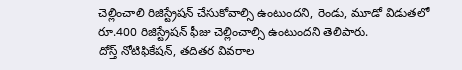చెల్లించాలి రిజిస్ట్రేషన్‌ చేసుకోవాల్సి ఉంటుందని, రెండు, మూడో విడుతలో రూ.400 రిజిస్ట్రేషన్‌ ఫీజు చెల్లించాల్సి ఉంటుందని తెలిపారు.
దోస్త్ నోటిఫికేషన్, తదితర వివరాల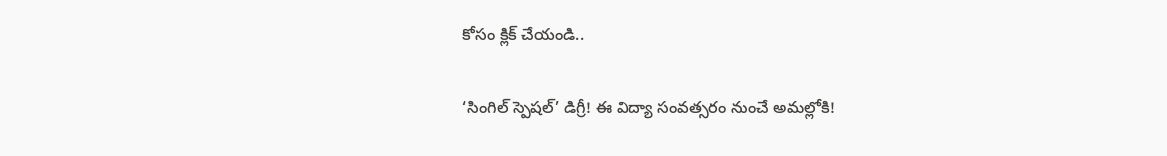కోసం క్లిక్ చేయండి..

‘సింగిల్‌ స్పెషల్‌’ డిగ్రీ! ఈ విద్యా సంవత్సరం నుంచే అమల్లోకి!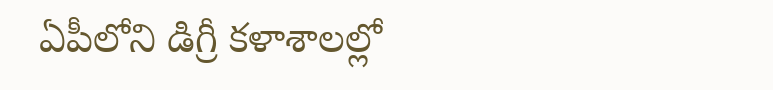ఏపీలోని డిగ్రీ కళాశాలల్లో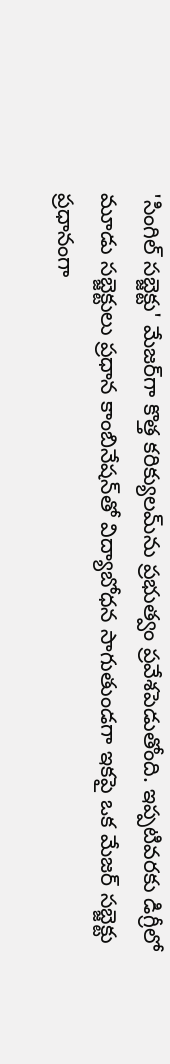'సింగిల్‌ సబ్జెక్టు' మేజర్‌గా కొత్త కరిక్యులమ్‌ను ప్రభుత్వం ప్రవేశపెడుతోంది. ఇప్పటివరకు డిగ్రీలో మూడు సబ్జెక్టులు ప్రధాన కాంబినేషన్‌తో విద్యాబోధన సాగుతుండగా ఇకపై ఒక మేజర్‌ సబ్జెక్టు ప్రధానంగా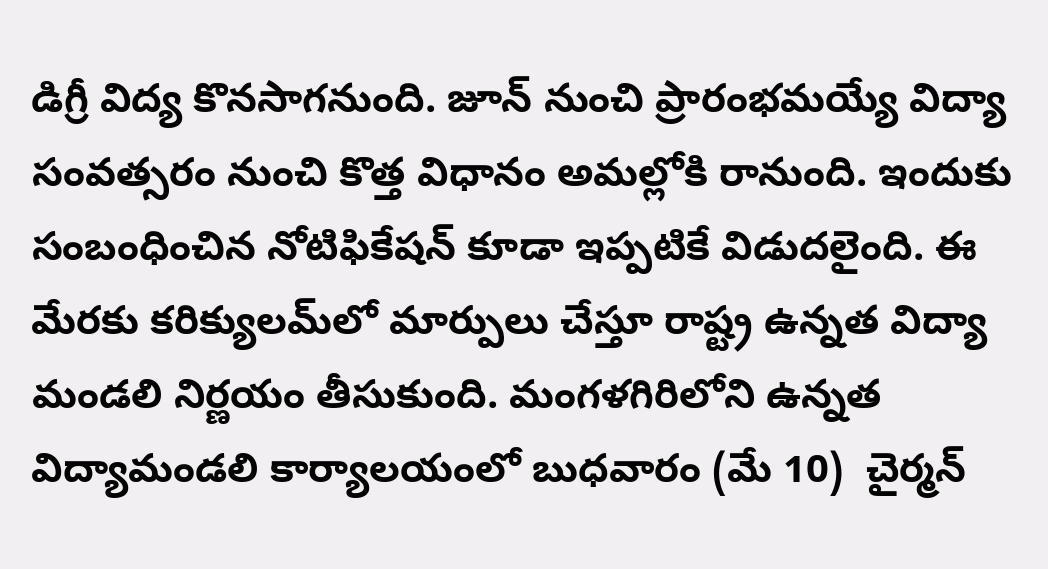డిగ్రీ విద్య కొనసాగనుంది. జూన్‌ నుంచి ప్రారంభమయ్యే విద్యా సంవత్సరం నుంచి కొత్త విధానం అమల్లోకి రానుంది. ఇందుకు సంబంధించిన నోటిఫికేషన్ కూడా ఇప్పటికే విడుదలైంది. ఈ మేరకు కరిక్యులమ్‌లో మార్పులు చేస్తూ రాష్ట్ర ఉన్నత విద్యా మండలి నిర్ణయం తీసుకుంది. మంగళగిరిలోని ఉన్నత విద్యామండలి కార్యాలయంలో బుధవారం (మే 10)  చైర్మన్‌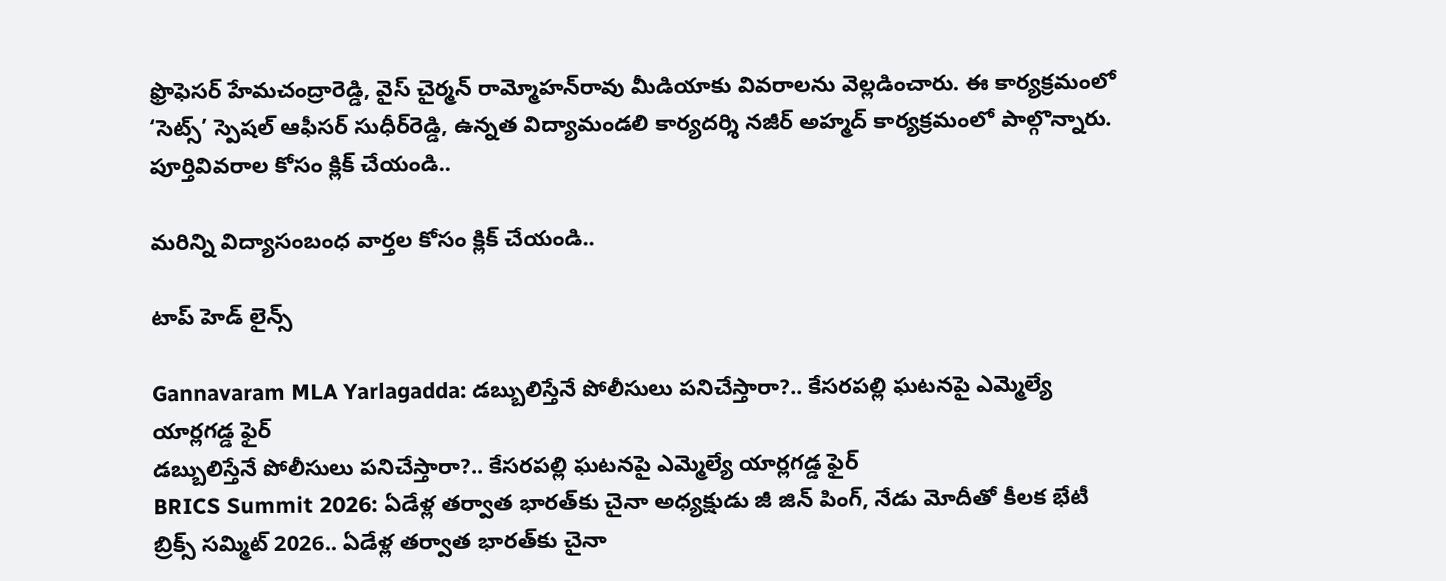ఫ్రొఫెసర్ హేమచంద్రారెడ్డి, వైస్‌ చైర్మన్‌ రామ్మోహన్‌రావు మీడియాకు వివరాలను వెల్లడించారు. ఈ కార్యక్రమంలో ‘సెట్స్‌’ స్పెషల్‌ ఆఫీసర్‌ సుధీర్‌రెడ్డి, ఉన్నత విద్యామండలి కార్యదర్శి నజీర్‌ అహ్మద్‌ కార్యక్రమంలో పాల్గొన్నారు.
పూర్తివివరాల కోసం క్లిక్ చేయండి..

మరిన్ని విద్యాసంబంధ వార్తల కోసం క్లిక్ చేయండి..

టాప్ హెడ్ లైన్స్

Gannavaram MLA Yarlagadda: డబ్బులిస్తేనే పోలీసులు పనిచేస్తారా?.. కేసరపల్లి ఘటనపై ఎమ్మెల్యే యార్లగడ్డ ఫైర్
డబ్బులిస్తేనే పోలీసులు పనిచేస్తారా?.. కేసరపల్లి ఘటనపై ఎమ్మెల్యే యార్లగడ్డ ఫైర్
BRICS Summit 2026: ఏడేళ్ల తర్వాత భారత్‌కు చైనా అధ్యక్షుడు జీ జిన్ పింగ్, నేడు మోదీతో కీలక భేటీ
బ్రిక్స్ సమ్మిట్ 2026.. ఏడేళ్ల తర్వాత భారత్‌కు చైనా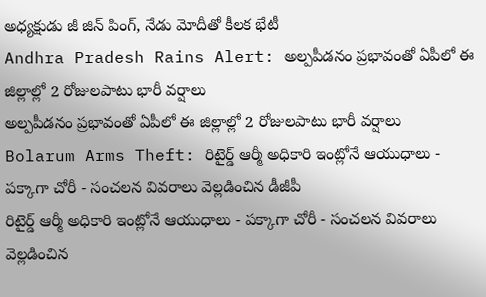అధ్యక్షుడు జీ జిన్ పింగ్, నేడు మోదీతో కీలక భేటీ
Andhra Pradesh Rains Alert: అల్పపీడనం ప్రభావంతో ఏపీలో ఈ జిల్లాల్లో 2 రోజులపాటు భారీ వర్షాలు
అల్పపీడనం ప్రభావంతో ఏపీలో ఈ జిల్లాల్లో 2 రోజులపాటు భారీ వర్షాలు
Bolarum Arms Theft: రిటైర్డ్ ఆర్మీ అధికారి ఇంట్లోనే ఆయుధాలు - పక్కాగా చోరీ - సంచలన వివరాలు వెల్లడించిన డీజీపీ
రిటైర్డ్ ఆర్మీ అధికారి ఇంట్లోనే ఆయుధాలు - పక్కాగా చోరీ - సంచలన వివరాలు వెల్లడించిన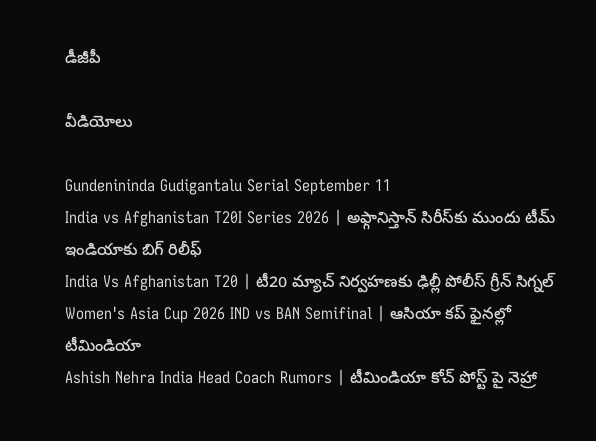డీజీపీ

వీడియోలు

Gundenininda Gudigantalu Serial September 11
India vs Afghanistan T20I Series 2026 | అఫ్గానిస్తాన్‌ సిరీస్‌కు ముందు టీమ్ ఇండియాకు బిగ్ రిలీఫ్
India Vs Afghanistan T20 | టీ20 మ్యాచ్‌ నిర్వహణకు ఢిల్లీ పోలీస్ గ్రీన్ సిగ్నల్
Women's Asia Cup 2026 IND vs BAN Semifinal | ఆసియా కప్‌ ఫైనల్లో టీమిండియా
Ashish Nehra India Head Coach Rumors | టీమిండియా కోచ్ పోస్ట్ పై నెహ్రా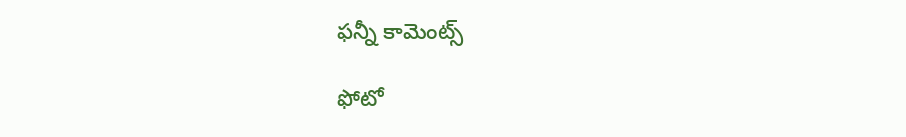ఫన్నీ కామెంట్స్

ఫోటో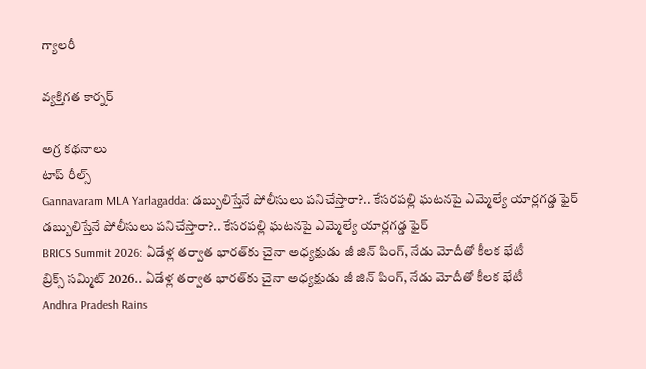గ్యాలరీ

వ్యక్తిగత కార్నర్

అగ్ర కథనాలు
టాప్ రీల్స్
Gannavaram MLA Yarlagadda: డబ్బులిస్తేనే పోలీసులు పనిచేస్తారా?.. కేసరపల్లి ఘటనపై ఎమ్మెల్యే యార్లగడ్డ ఫైర్
డబ్బులిస్తేనే పోలీసులు పనిచేస్తారా?.. కేసరపల్లి ఘటనపై ఎమ్మెల్యే యార్లగడ్డ ఫైర్
BRICS Summit 2026: ఏడేళ్ల తర్వాత భారత్‌కు చైనా అధ్యక్షుడు జీ జిన్ పింగ్, నేడు మోదీతో కీలక భేటీ
బ్రిక్స్ సమ్మిట్ 2026.. ఏడేళ్ల తర్వాత భారత్‌కు చైనా అధ్యక్షుడు జీ జిన్ పింగ్, నేడు మోదీతో కీలక భేటీ
Andhra Pradesh Rains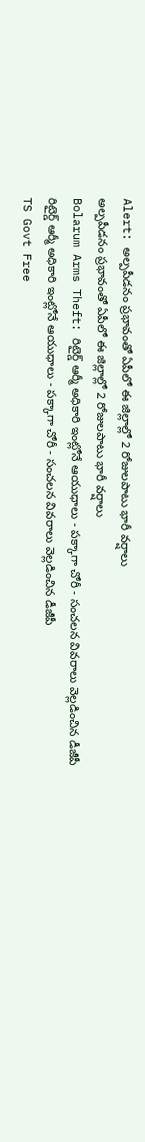Alert: అల్పపీడనం ప్రభావంతో ఏపీలో ఈ జిల్లాల్లో 2 రోజులపాటు భారీ వర్షాలు
అల్పపీడనం ప్రభావంతో ఏపీలో ఈ జిల్లాల్లో 2 రోజులపాటు భారీ వర్షాలు
Bolarum Arms Theft: రిటైర్డ్ ఆర్మీ అధికారి ఇంట్లోనే ఆయుధాలు - పక్కాగా చోరీ - సంచలన వివరాలు వెల్లడించిన డీజీపీ
రిటైర్డ్ ఆర్మీ అధికారి ఇంట్లోనే ఆయుధాలు - పక్కాగా చోరీ - సంచలన వివరాలు వెల్లడించిన డీజీపీ
TS Govt Free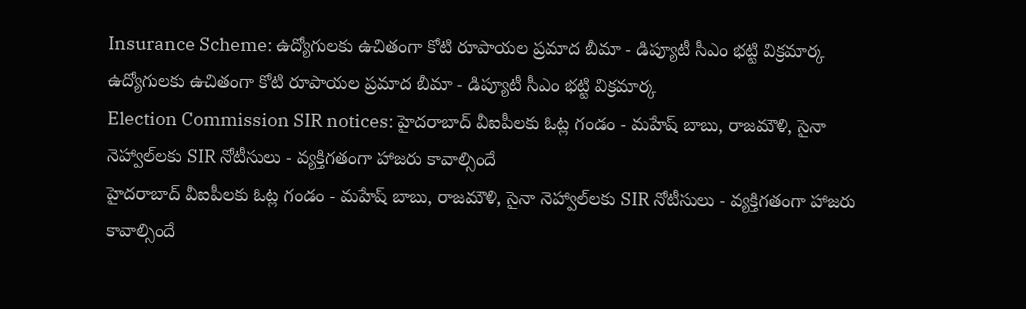Insurance Scheme: ఉద్యోగులకు ఉచితంగా కోటి రూపాయల ప్రమాద బీమా - డిప్యూటీ సీఎం భట్టి విక్రమార్క
ఉద్యోగులకు ఉచితంగా కోటి రూపాయల ప్రమాద బీమా - డిప్యూటీ సీఎం భట్టి విక్రమార్క
Election Commission SIR notices: హైదరాబాద్ వీఐపీలకు ఓట్ల గండం - మహేష్ బాబు, రాజమౌళి, సైనా నెహ్వాల్‌లకు SIR నోటీసులు - వ్యక్తిగతంగా హాజరు కావాల్సిందే
హైదరాబాద్ వీఐపీలకు ఓట్ల గండం - మహేష్ బాబు, రాజమౌళి, సైనా నెహ్వాల్‌లకు SIR నోటీసులు - వ్యక్తిగతంగా హాజరు కావాల్సిందే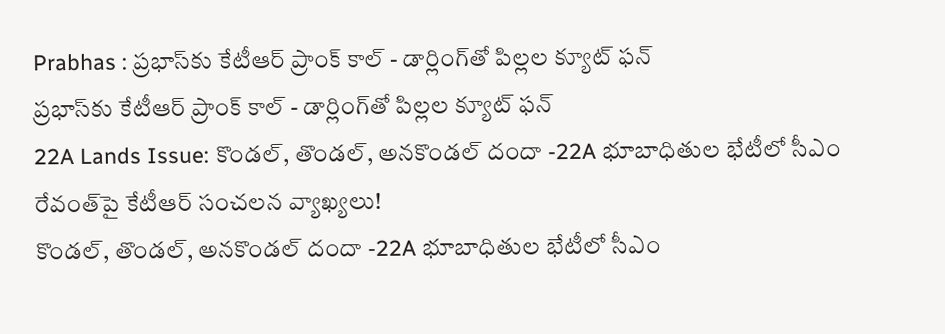Prabhas : ప్రభాస్‌కు కేటీఆర్ ప్రాంక్ కాల్ - డార్లింగ్‌తో పిల్లల క్యూట్ ఫన్
ప్రభాస్‌కు కేటీఆర్ ప్రాంక్ కాల్ - డార్లింగ్‌తో పిల్లల క్యూట్ ఫన్
22A Lands Issue: కొండల్, తొండల్, అనకొండల్ దందా -22A భూబాధితుల భేటీలో సీఎం రేవంత్‌పై కేటీఆర్ సంచలన వ్యాఖ్యలు!
కొండల్, తొండల్, అనకొండల్ దందా -22A భూబాధితుల భేటీలో సీఎం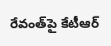రేవంత్‌పై కేటీఆర్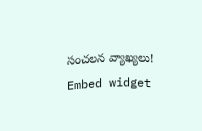సంచలన వ్యాఖ్యలు!
Embed widget